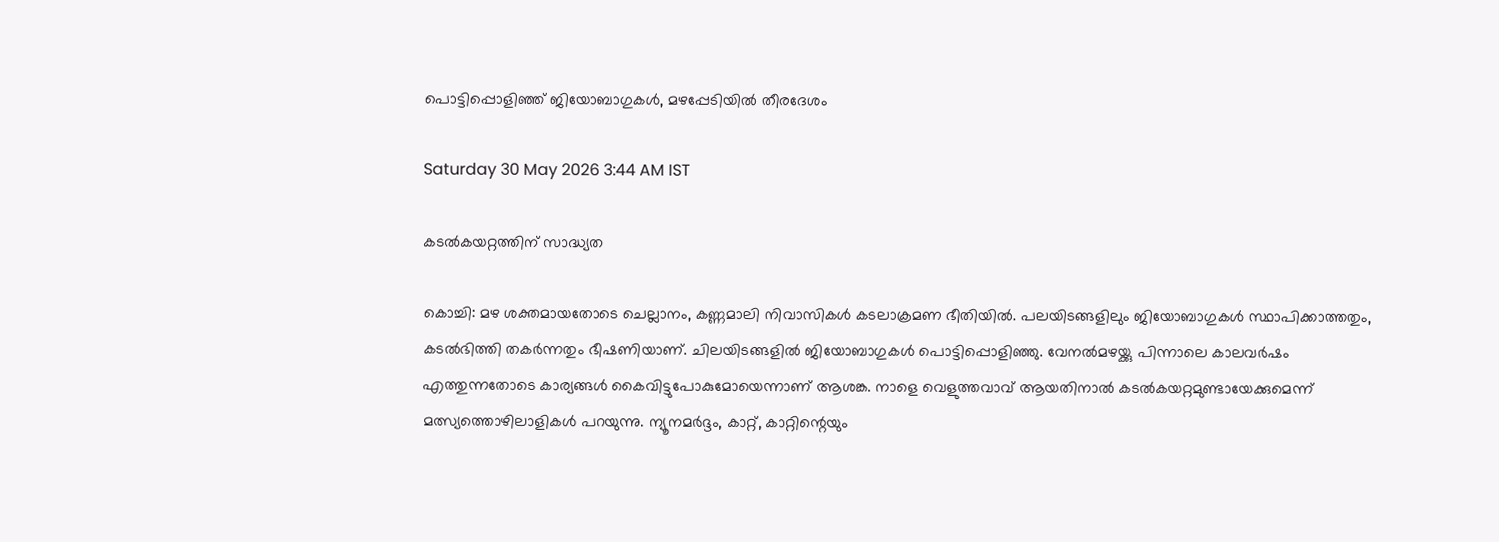പൊട്ടിപ്പൊളിഞ്ഞ് ജിയോബാഗുകൾ, മഴപ്പേടിയിൽ തീരദേശം

Saturday 30 May 2026 3:44 AM IST

കടൽകയറ്റത്തിന് സാദ്ധ്യത

കൊച്ചി: മഴ ശക്തമായതോടെ ചെല്ലാനം, കണ്ണമാലി നിവാസികൾ കടലാക്രമണ ഭീതിയിൽ. പലയിടങ്ങളിലും ജിയോബാഗുകൾ സ്ഥാപിക്കാത്തതും, കടൽഭിത്തി തകർന്നതും ഭീഷണിയാണ്. ചിലയിടങ്ങളിൽ ജിയോബാഗുകൾ പൊട്ടിപ്പൊളിഞ്ഞു. വേനൽമഴയ്ക്കു പിന്നാലെ കാലവർഷം എത്തുന്നതോടെ കാര്യങ്ങൾ കൈവിട്ടുപോകുമോയെന്നാണ് ആശങ്ക. നാളെ വെളുത്തവാവ് ആയതിനാൽ കടൽകയറ്റമുണ്ടായേക്കുമെന്ന് മത്സ്യത്തൊഴിലാളികൾ പറയുന്നു. ന്യൂനമർദ്ദം, കാറ്റ്, കാറ്റിന്റെയും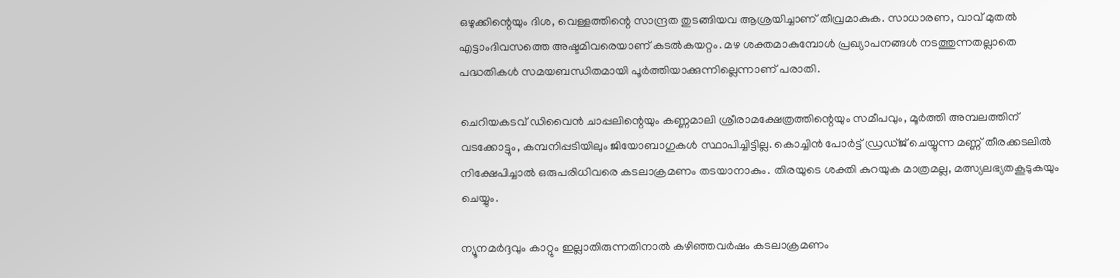ഒഴുക്കിന്റെയും ദിശ, വെള്ളത്തിന്റെ സാന്ദ്രത തുടങ്ങിയവ ആശ്രയിച്ചാണ് തീവ്രമാകുക. സാധാരണ, വാവ് മുതൽ എട്ടാംദിവസത്തെ അഷ്ടമിവരെയാണ് കടൽകയറ്റം. മഴ ശക്തമാകുമ്പോൾ പ്രഖ്യാപനങ്ങൾ നടത്തുന്നതല്ലാതെ പദ്ധതികൾ സമയബന്ധിതമായി പൂർത്തിയാക്കുന്നില്ലെന്നാണ് പരാതി.

ചെറിയകടവ് ഡിവൈൻ ചാപ്പലിന്റെയും കണ്ണമാലി ശ്രീരാമക്ഷേത്രത്തിന്റെയും സമീപവും, മൂർത്തി അമ്പലത്തിന് വടക്കോട്ടും, കമ്പനിപ്പടിയിലും ജിയോബാഗുകൾ സ്ഥാപിച്ചിട്ടില്ല. കൊച്ചിൻ പോർട്ട് ഡ്രഡ്ജ് ചെയ്യുന്ന മണ്ണ് തീരക്കടലിൽ നിക്ഷേപിച്ചാൽ ഒരുപരിധിവരെ കടലാക്രമണം തടയാനാകും. തിരയുടെ ശക്തി കുറയുക മാത്രമല്ല, മത്സ്യലഭ്യതകൂടുകയും ചെയ്യും.

ന്യൂനമർദ്ദവും കാറ്റും ഇല്ലാതിരുന്നതിനാൽ കഴിഞ്ഞവർഷം കടലാക്രമണം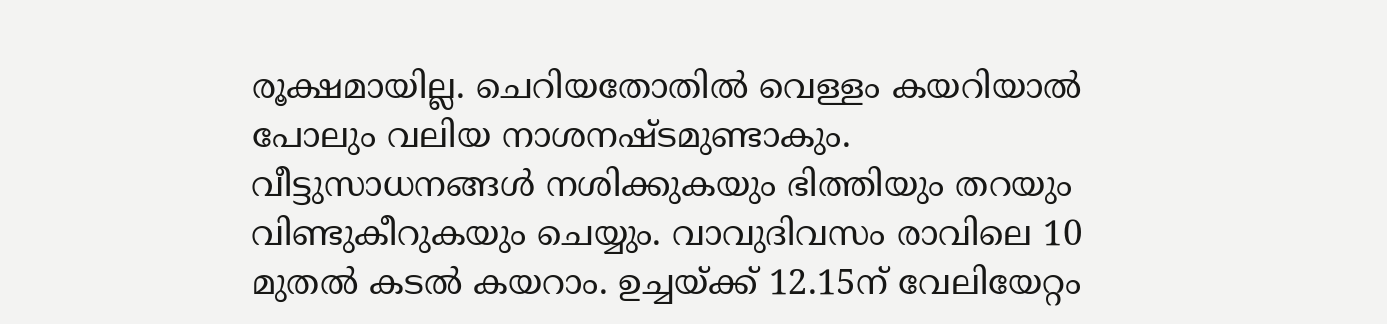രൂക്ഷമായില്ല. ചെറിയതോതിൽ വെള്ളം കയറിയാൽ പോലും വലിയ നാശനഷ്ടമുണ്ടാകും. വീട്ടുസാധനങ്ങൾ നശിക്കുകയും ഭിത്തിയും തറയും വിണ്ടുകീറുകയും ചെയ്യും. വാവുദിവസം രാവിലെ 10 മുതൽ കടൽ കയറാം. ഉച്ചയ്ക്ക് 12.15ന് വേലിയേറ്റം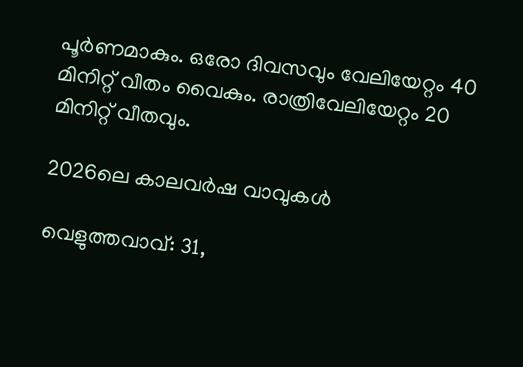പൂർണമാകും. ഒരോ ദിവസവും വേലിയേറ്റം 40 മിനിറ്റ് വീതം വൈകും. രാത്രിവേലിയേറ്റം 20 മിനിറ്റ് വീതവും.

2026ലെ കാലവർഷ വാവുകൾ

വെളുത്തവാവ്: 31,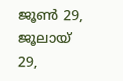ജൂൺ 29, ജൂലായ് 29,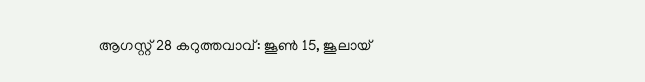ആഗസ്റ്റ് 28 കറുത്തവാവ്: ജൂൺ 15, ജൂലായ്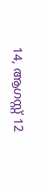14, ആഗസ്റ്റ് 12